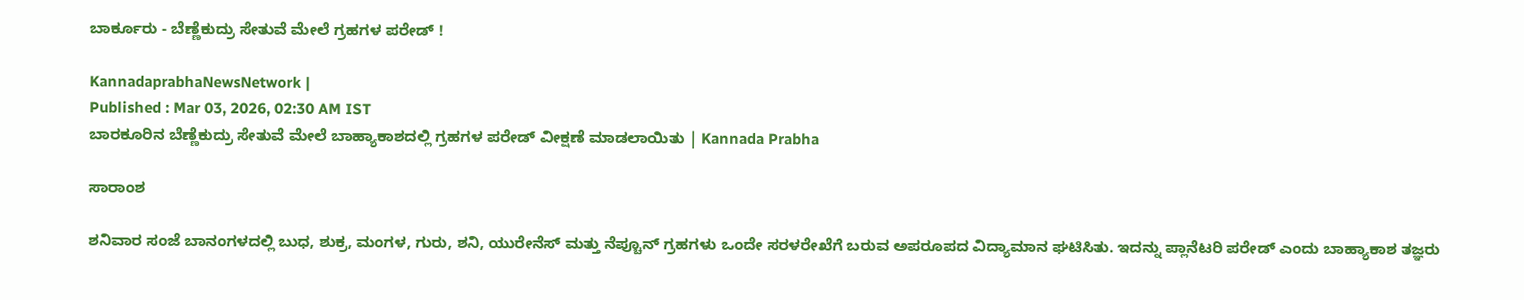ಬಾರ್ಕೂರು - ಬೆಣ್ಣೆಕುದ್ರು ಸೇತುವೆ ಮೇಲೆ ಗ್ರಹಗಳ ಪರೇಡ್ !

KannadaprabhaNewsNetwork |
Published : Mar 03, 2026, 02:30 AM IST
ಬಾರಕೂರಿನ ಬೆಣ್ಣೆಕುದ್ರು ಸೇತುವೆ ಮೇಲೆ ಬಾಹ್ಯಾಕಾಶದಲ್ಲಿ ಗ್ರಹಗಳ ಪರೇಡ್ ವೀಕ್ಷಣೆ ಮಾಡಲಾಯಿತು | Kannada Prabha

ಸಾರಾಂಶ

ಶನಿವಾರ ಸಂಜೆ ಬಾನಂಗಳದಲ್ಲಿ ಬುಧ, ಶುಕ್ರ, ಮಂಗಳ, ಗುರು, ಶನಿ, ಯುರೇನೆಸ್ ಮತ್ತು ನೆಪ್ಚೂನ್ ಗ್ರಹಗಳು ಒಂದೇ ಸರಳರೇಖೆಗೆ ಬರುವ ಅಪರೂಪದ ವಿದ್ಯಾಮಾನ ಘಟಿಸಿತು. ಇದನ್ನು ಪ್ಲಾನೆಟರಿ ಪರೇಡ್ ಎಂದು ಬಾಹ್ಯಾಕಾಶ ತಜ್ಞರು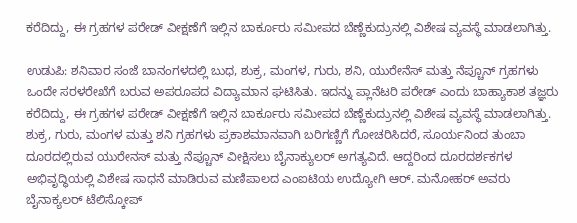ಕರೆದಿದ್ದು, ಈ ಗ್ರಹಗಳ ಪರೇಡ್‌ ವೀಕ್ಷಣೆಗೆ ಇಲ್ಲಿನ ಬಾರ್ಕೂರು ಸಮೀಪದ ಬೆಣ್ಣೆಕುದ್ರುನಲ್ಲಿ ವಿಶೇಷ ವ್ಯವಸ್ಥೆ ಮಾಡಲಾಗಿತ್ತು.

ಉಡುಪಿ: ಶನಿವಾರ ಸಂಜೆ ಬಾನಂಗಳದಲ್ಲಿ ಬುಧ, ಶುಕ್ರ, ಮಂಗಳ, ಗುರು, ಶನಿ, ಯುರೇನೆಸ್ ಮತ್ತು ನೆಪ್ಚೂನ್ ಗ್ರಹಗಳು ಒಂದೇ ಸರಳರೇಖೆಗೆ ಬರುವ ಅಪರೂಪದ ವಿದ್ಯಾಮಾನ ಘಟಿಸಿತು. ಇದನ್ನು ಪ್ಲಾನೆಟರಿ ಪರೇಡ್ ಎಂದು ಬಾಹ್ಯಾಕಾಶ ತಜ್ಞರು ಕರೆದಿದ್ದು, ಈ ಗ್ರಹಗಳ ಪರೇಡ್‌ ವೀಕ್ಷಣೆಗೆ ಇಲ್ಲಿನ ಬಾರ್ಕೂರು ಸಮೀಪದ ಬೆಣ್ಣೆಕುದ್ರುನಲ್ಲಿ ವಿಶೇಷ ವ್ಯವಸ್ಥೆ ಮಾಡಲಾಗಿತ್ತು. ಶುಕ್ರ, ಗುರು, ಮಂಗಳ ಮತ್ತು ಶನಿ ಗ್ರಹಗಳು ಪ್ರಕಾಶಮಾನವಾಗಿ ಬರಿಗಣ್ಣಿಗೆ ಗೋಚರಿಸಿದರೆ, ಸೂರ್ಯನಿಂದ ತುಂಬಾ ದೂರದಲ್ಲಿರುವ ಯುರೇನಸ್ ಮತ್ತು ನೆಪ್ಚೂನ್ ವೀಕ್ಷಿಸಲು ಬೈನಾಕ್ಯುಲರ್ ಅಗತ್ಯವಿದೆ. ಆದ್ದರಿಂದ ದೂರದರ್ಶಕಗಳ ಅಭಿವೃದ್ಧಿಯಲ್ಲಿ ವಿಶೇಷ ಸಾಧನೆ ಮಾಡಿರುವ ಮಣಿಪಾಲದ ಎಂಐಟಿಯ ಉದ್ಯೋಗಿ ಆರ್. ಮನೋಹರ್ ಅವರು ಬೈನಾಕ್ಯಲರ್ ಟೆಲಿಸ್ಕೋಪ್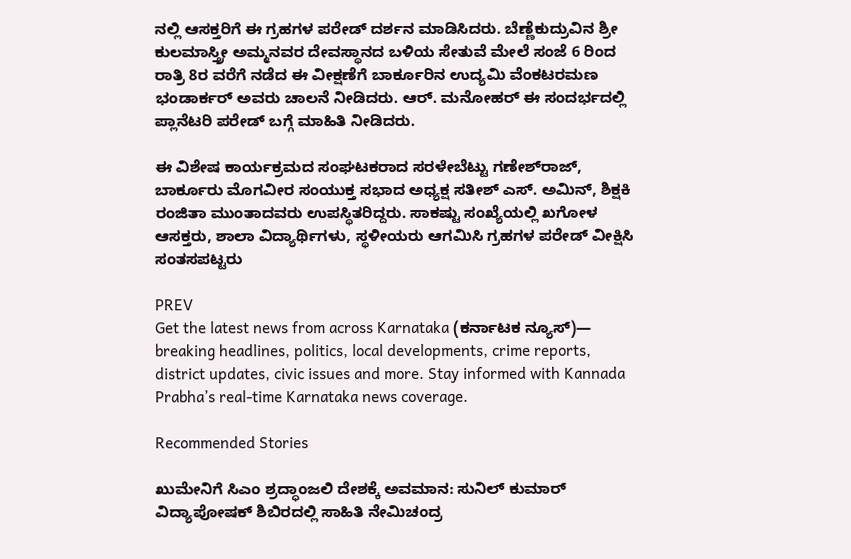ನಲ್ಲಿ ಆಸಕ್ತರಿಗೆ ಈ ಗ್ರಹಗಳ ಪರೇಡ್ ದರ್ಶನ ಮಾಡಿಸಿದರು. ಬೆಣ್ಣೆಕುದ್ರುವಿನ ಶ್ರೀ ಕುಲಮಾಸ್ತ್ರೀ ಅಮ್ಮನವರ ದೇವಸ್ಥಾನದ ಬಳಿಯ ಸೇತುವೆ ಮೇಲೆ ಸಂಜೆ 6 ರಿಂದ ರಾತ್ರಿ 8ರ ವರೆಗೆ ನಡೆದ ಈ ವೀಕ್ಷಣೆಗೆ ಬಾರ್ಕೂರಿನ ಉದ್ಯಮಿ ವೆಂಕಟರಮಣ ಭಂಡಾರ್ಕರ್ ಅವರು ಚಾಲನೆ ನೀಡಿದರು. ಆರ್. ಮನೋಹರ್ ಈ ಸಂದರ್ಭದಲ್ಲಿ ಪ್ಲಾನೆಟರಿ ಪರೇಡ್ ಬಗ್ಗೆ ಮಾಹಿತಿ ನೀಡಿದರು.

ಈ ವಿಶೇಷ ಕಾರ್ಯಕ್ರಮದ ಸಂಘಟಕರಾದ ಸರಳೇಬೆಟ್ಟು ಗಣೇಶ್‌ರಾಜ್, ಬಾರ್ಕೂರು ಮೊಗವೀರ ಸಂಯುಕ್ತ ಸಭಾದ ಅಧ್ಯಕ್ಷ ಸತೀಶ್ ಎಸ್. ಅಮಿನ್, ಶಿಕ್ಷಕಿ ರಂಜಿತಾ ಮುಂತಾದವರು ಉಪಸ್ಥಿತರಿದ್ದರು. ಸಾಕಷ್ಟು ಸಂಖ್ಯೆಯಲ್ಲಿ ಖಗೋಳ ಆಸಕ್ತರು, ಶಾಲಾ ವಿದ್ಯಾರ್ಥಿಗಳು, ಸ್ಥಳೀಯರು ಆಗಮಿಸಿ ಗ್ರಹಗಳ ಪರೇಡ್ ವೀಕ್ಷಿಸಿ ಸಂತಸಪಟ್ಟರು

PREV
Get the latest news from across Karnataka (ಕರ್ನಾಟಕ ನ್ಯೂಸ್)— breaking headlines, politics, local developments, crime reports, district updates, civic issues and more. Stay informed with Kannada Prabha’s real‑time Karnataka news coverage.

Recommended Stories

ಖುಮೇನಿಗೆ ಸಿಎಂ ಶ್ರದ್ಧಾಂಜಲಿ ದೇಶಕ್ಕೆ ಅವಮಾನ: ಸುನಿಲ್ ಕುಮಾರ್
ವಿದ್ಯಾಪೋಷಕ್ ಶಿಬಿರದಲ್ಲಿ ಸಾಹಿತಿ ನೇಮಿಚಂದ್ರ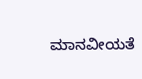ಮಾನವೀಯತೆ